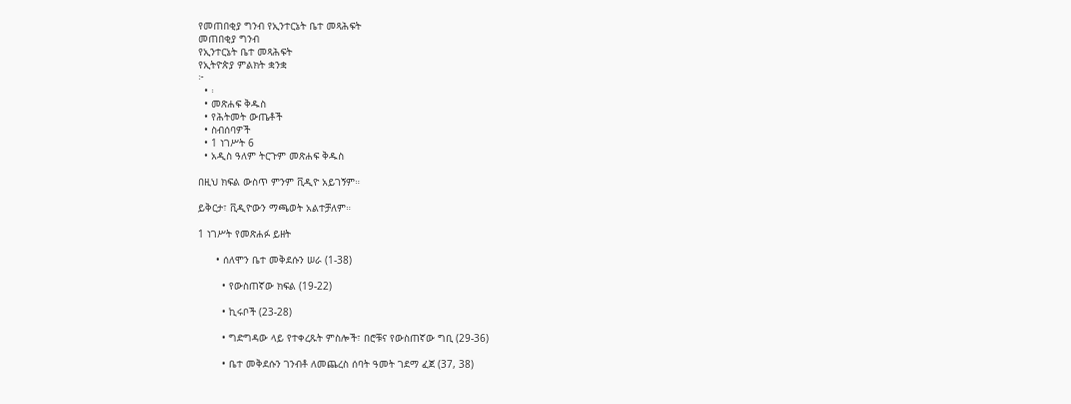የመጠበቂያ ግንብ የኢንተርኔት ቤተ መጻሕፍት
መጠበቂያ ግንብ
የኢንተርኔት ቤተ መጻሕፍት
የኢትዮጵያ ምልክት ቋንቋ
፦
  • ፡
  • መጽሐፍ ቅዱስ
  • የሕትመት ውጤቶች
  • ስብሰባዎች
  • 1 ነገሥት 6
  • አዲስ ዓለም ትርጉም መጽሐፍ ቅዱስ

በዚህ ክፍል ውስጥ ምንም ቪዲዮ አይገኝም።

ይቅርታ፣ ቪዲዮውን ማጫወት አልተቻለም።

1 ነገሥት የመጽሐፉ ይዘት

      • ሰለሞን ቤተ መቅደሱን ሠራ (1-38)

        • የውስጠኛው ክፍል (19-22)

        • ኪሩቦች (23-28)

        • ግድግዳው ላይ የተቀረጹት ምስሎች፣ በሮቹና የውስጠኛው ግቢ (29-36)

        • ቤተ መቅደሱን ገንብቶ ለመጨረስ ሰባት ዓመት ገደማ ፈጀ (37, 38)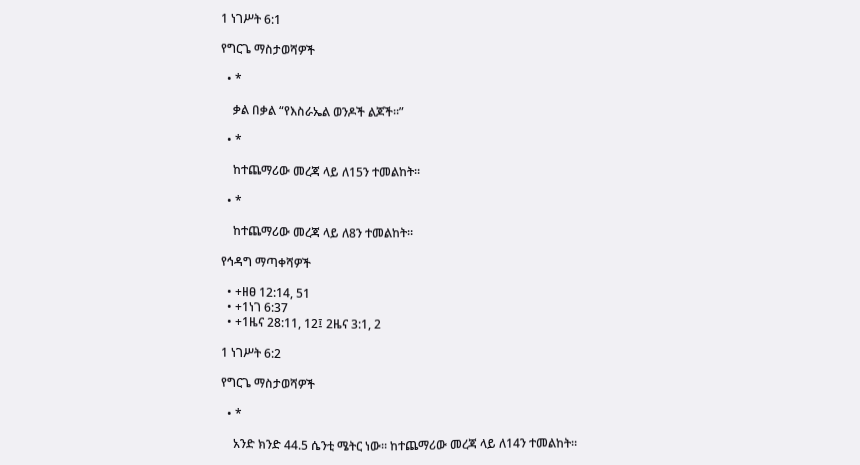1 ነገሥት 6:1

የግርጌ ማስታወሻዎች

  • *

    ቃል በቃል “የእስራኤል ወንዶች ልጆች።”

  • *

    ከተጨማሪው መረጃ ላይ ለ15ን ተመልከት።

  • *

    ከተጨማሪው መረጃ ላይ ለ8ን ተመልከት።

የኅዳግ ማጣቀሻዎች

  • +ዘፀ 12:14, 51
  • +1ነገ 6:37
  • +1ዜና 28:11, 12፤ 2ዜና 3:1, 2

1 ነገሥት 6:2

የግርጌ ማስታወሻዎች

  • *

    አንድ ክንድ 44.5 ሴንቲ ሜትር ነው። ከተጨማሪው መረጃ ላይ ለ14ን ተመልከት።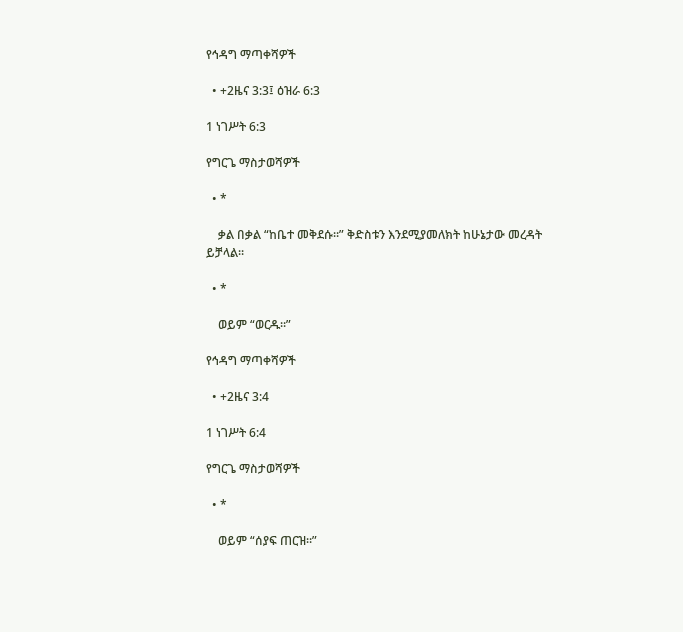የኅዳግ ማጣቀሻዎች

  • +2ዜና 3:3፤ ዕዝራ 6:3

1 ነገሥት 6:3

የግርጌ ማስታወሻዎች

  • *

    ቃል በቃል “ከቤተ መቅደሱ።” ቅድስቱን እንደሚያመለክት ከሁኔታው መረዳት ይቻላል።

  • *

    ወይም “ወርዱ።”

የኅዳግ ማጣቀሻዎች

  • +2ዜና 3:4

1 ነገሥት 6:4

የግርጌ ማስታወሻዎች

  • *

    ወይም “ሰያፍ ጠርዝ።”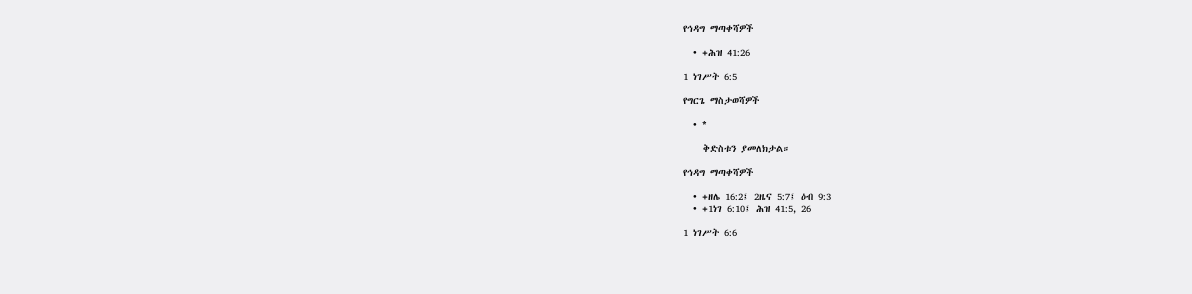የኅዳግ ማጣቀሻዎች

  • +ሕዝ 41:26

1 ነገሥት 6:5

የግርጌ ማስታወሻዎች

  • *

    ቅድስቱን ያመለክታል።

የኅዳግ ማጣቀሻዎች

  • +ዘሌ 16:2፤ 2ዜና 5:7፤ ዕብ 9:3
  • +1ነገ 6:10፤ ሕዝ 41:5, 26

1 ነገሥት 6:6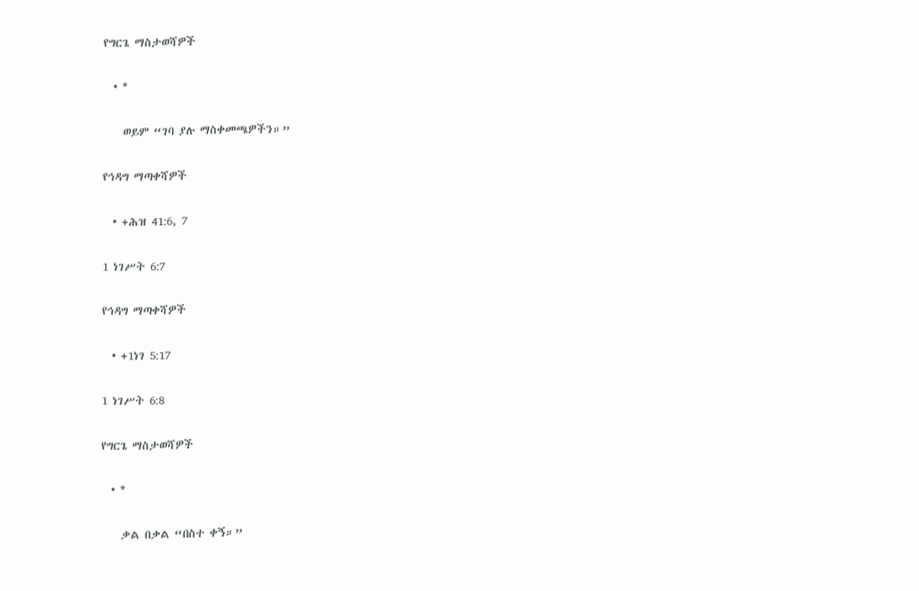የግርጌ ማስታወሻዎች

  • *

    ወይም “ገባ ያሉ ማስቀመጫዎችን።”

የኅዳግ ማጣቀሻዎች

  • +ሕዝ 41:6, 7

1 ነገሥት 6:7

የኅዳግ ማጣቀሻዎች

  • +1ነገ 5:17

1 ነገሥት 6:8

የግርጌ ማስታወሻዎች

  • *

    ቃል በቃል “በስተ ቀኝ።”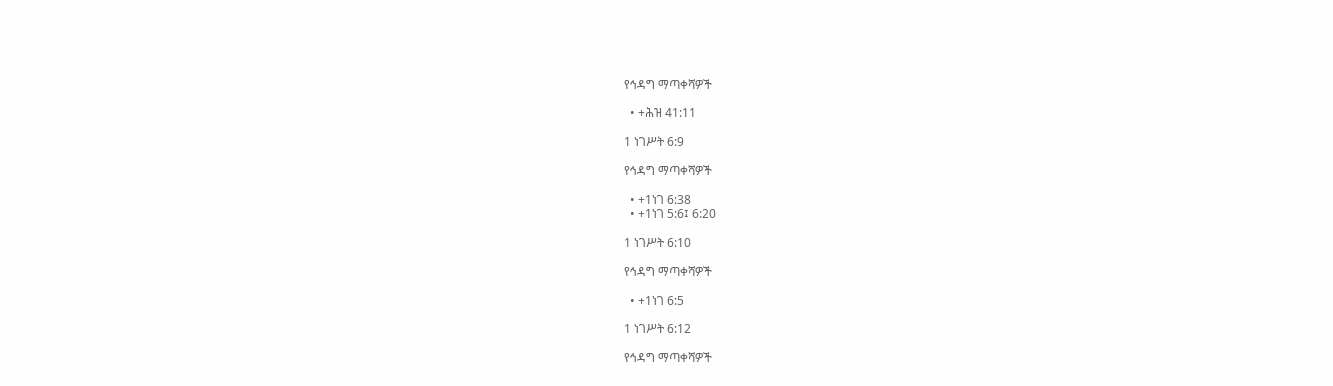የኅዳግ ማጣቀሻዎች

  • +ሕዝ 41:11

1 ነገሥት 6:9

የኅዳግ ማጣቀሻዎች

  • +1ነገ 6:38
  • +1ነገ 5:6፤ 6:20

1 ነገሥት 6:10

የኅዳግ ማጣቀሻዎች

  • +1ነገ 6:5

1 ነገሥት 6:12

የኅዳግ ማጣቀሻዎች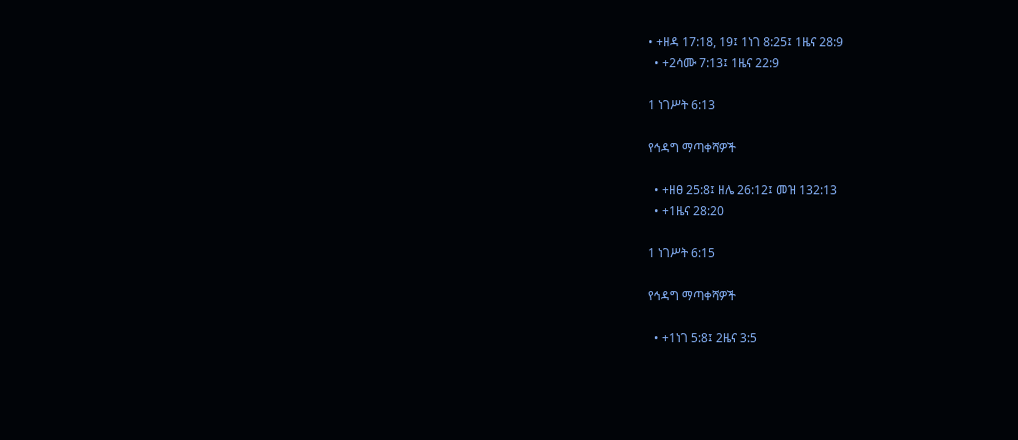• +ዘዳ 17:18, 19፤ 1ነገ 8:25፤ 1ዜና 28:9
  • +2ሳሙ 7:13፤ 1ዜና 22:9

1 ነገሥት 6:13

የኅዳግ ማጣቀሻዎች

  • +ዘፀ 25:8፤ ዘሌ 26:12፤ መዝ 132:13
  • +1ዜና 28:20

1 ነገሥት 6:15

የኅዳግ ማጣቀሻዎች

  • +1ነገ 5:8፤ 2ዜና 3:5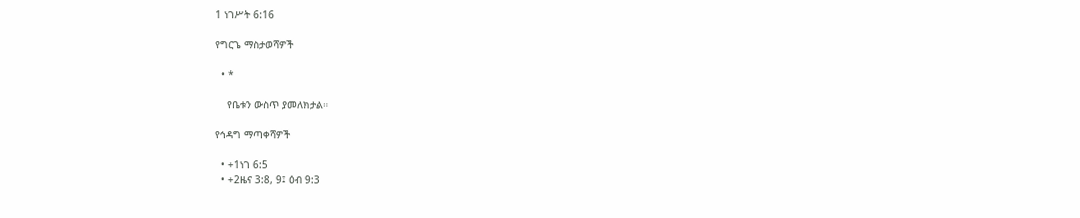1 ነገሥት 6:16

የግርጌ ማስታወሻዎች

  • *

    የቤቱን ውስጥ ያመለክታል።

የኅዳግ ማጣቀሻዎች

  • +1ነገ 6:5
  • +2ዜና 3:8, 9፤ ዕብ 9:3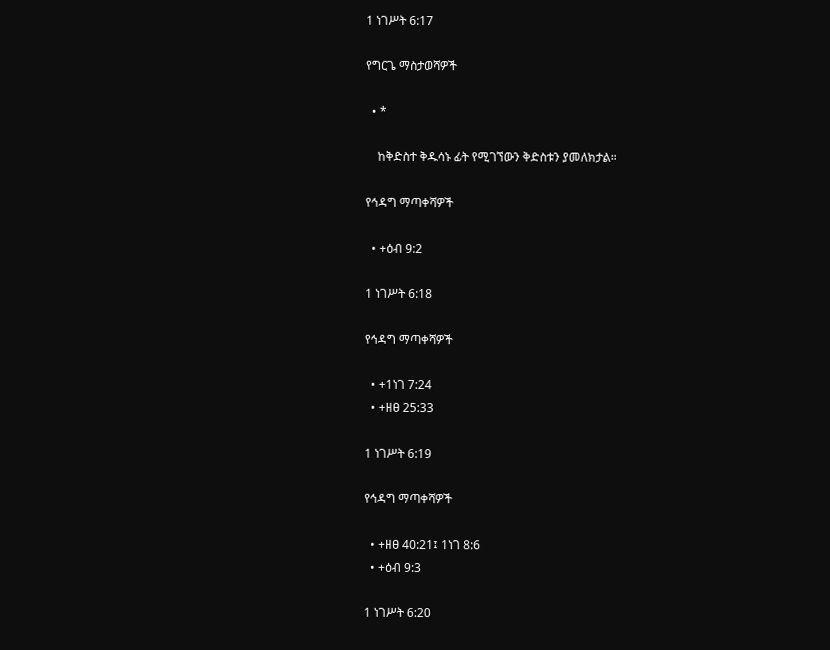1 ነገሥት 6:17

የግርጌ ማስታወሻዎች

  • *

    ከቅድስተ ቅዱሳኑ ፊት የሚገኘውን ቅድስቱን ያመለክታል።

የኅዳግ ማጣቀሻዎች

  • +ዕብ 9:2

1 ነገሥት 6:18

የኅዳግ ማጣቀሻዎች

  • +1ነገ 7:24
  • +ዘፀ 25:33

1 ነገሥት 6:19

የኅዳግ ማጣቀሻዎች

  • +ዘፀ 40:21፤ 1ነገ 8:6
  • +ዕብ 9:3

1 ነገሥት 6:20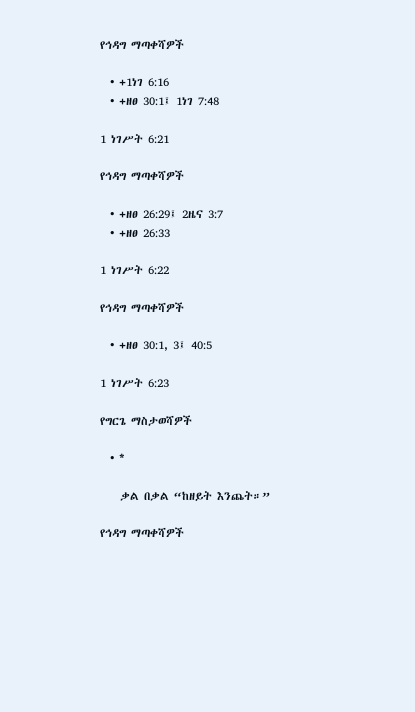የኅዳግ ማጣቀሻዎች

  • +1ነገ 6:16
  • +ዘፀ 30:1፤ 1ነገ 7:48

1 ነገሥት 6:21

የኅዳግ ማጣቀሻዎች

  • +ዘፀ 26:29፤ 2ዜና 3:7
  • +ዘፀ 26:33

1 ነገሥት 6:22

የኅዳግ ማጣቀሻዎች

  • +ዘፀ 30:1, 3፤ 40:5

1 ነገሥት 6:23

የግርጌ ማስታወሻዎች

  • *

    ቃል በቃል “ከዘይት እንጨት።”

የኅዳግ ማጣቀሻዎች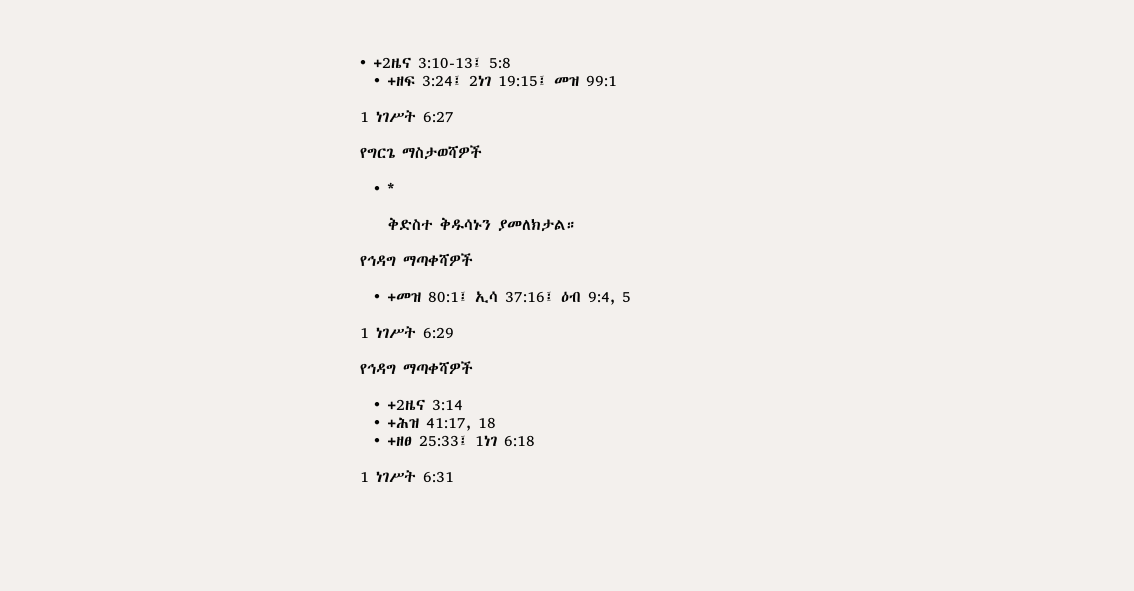• +2ዜና 3:10-13፤ 5:8
  • +ዘፍ 3:24፤ 2ነገ 19:15፤ መዝ 99:1

1 ነገሥት 6:27

የግርጌ ማስታወሻዎች

  • *

    ቅድስተ ቅዱሳኑን ያመለክታል።

የኅዳግ ማጣቀሻዎች

  • +መዝ 80:1፤ ኢሳ 37:16፤ ዕብ 9:4, 5

1 ነገሥት 6:29

የኅዳግ ማጣቀሻዎች

  • +2ዜና 3:14
  • +ሕዝ 41:17, 18
  • +ዘፀ 25:33፤ 1ነገ 6:18

1 ነገሥት 6:31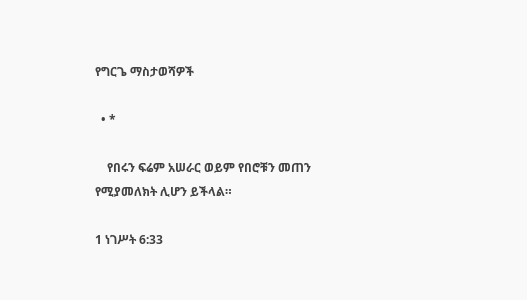የግርጌ ማስታወሻዎች

  • *

    የበሩን ፍሬም አሠራር ወይም የበሮቹን መጠን የሚያመለክት ሊሆን ይችላል።

1 ነገሥት 6:33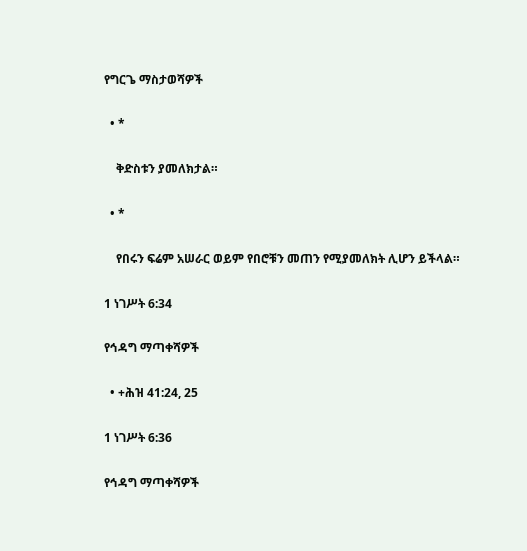የግርጌ ማስታወሻዎች

  • *

    ቅድስቱን ያመለክታል።

  • *

    የበሩን ፍሬም አሠራር ወይም የበሮቹን መጠን የሚያመለክት ሊሆን ይችላል።

1 ነገሥት 6:34

የኅዳግ ማጣቀሻዎች

  • +ሕዝ 41:24, 25

1 ነገሥት 6:36

የኅዳግ ማጣቀሻዎች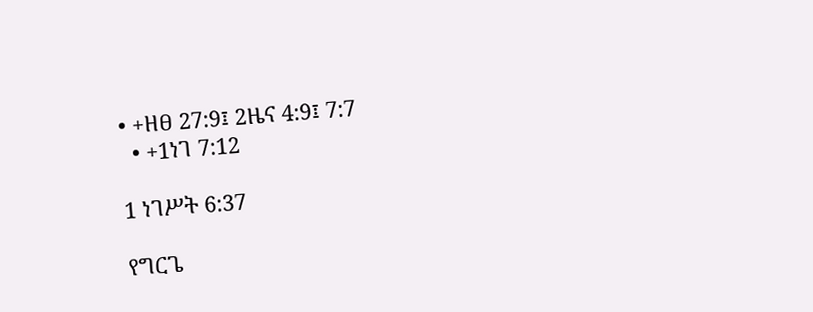• +ዘፀ 27:9፤ 2ዜና 4:9፤ 7:7
  • +1ነገ 7:12

1 ነገሥት 6:37

የግርጌ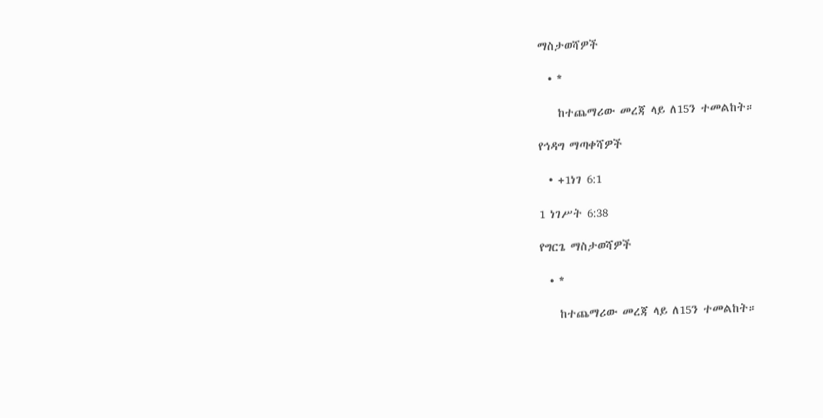ማስታወሻዎች

  • *

    ከተጨማሪው መረጃ ላይ ለ15ን ተመልከት።

የኅዳግ ማጣቀሻዎች

  • +1ነገ 6:1

1 ነገሥት 6:38

የግርጌ ማስታወሻዎች

  • *

    ከተጨማሪው መረጃ ላይ ለ15ን ተመልከት።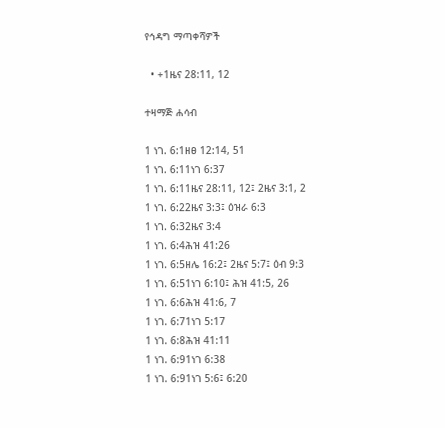የኅዳግ ማጣቀሻዎች

  • +1ዜና 28:11, 12

ተዛማጅ ሐሳብ

1 ነገ. 6:1ዘፀ 12:14, 51
1 ነገ. 6:11ነገ 6:37
1 ነገ. 6:11ዜና 28:11, 12፤ 2ዜና 3:1, 2
1 ነገ. 6:22ዜና 3:3፤ ዕዝራ 6:3
1 ነገ. 6:32ዜና 3:4
1 ነገ. 6:4ሕዝ 41:26
1 ነገ. 6:5ዘሌ 16:2፤ 2ዜና 5:7፤ ዕብ 9:3
1 ነገ. 6:51ነገ 6:10፤ ሕዝ 41:5, 26
1 ነገ. 6:6ሕዝ 41:6, 7
1 ነገ. 6:71ነገ 5:17
1 ነገ. 6:8ሕዝ 41:11
1 ነገ. 6:91ነገ 6:38
1 ነገ. 6:91ነገ 5:6፤ 6:20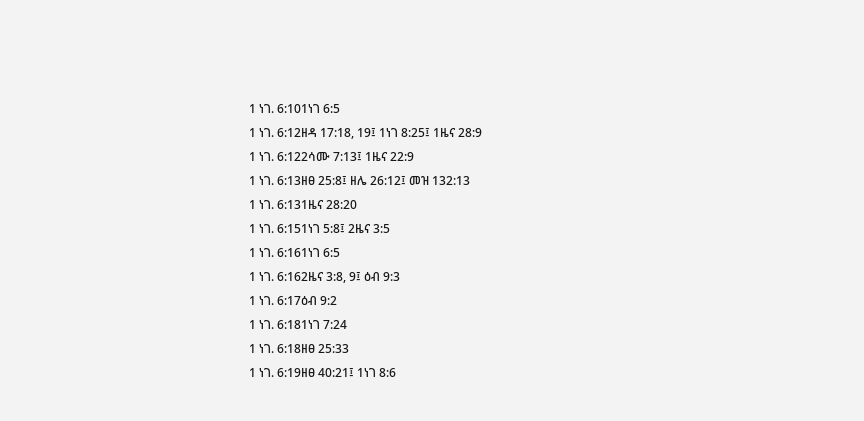1 ነገ. 6:101ነገ 6:5
1 ነገ. 6:12ዘዳ 17:18, 19፤ 1ነገ 8:25፤ 1ዜና 28:9
1 ነገ. 6:122ሳሙ 7:13፤ 1ዜና 22:9
1 ነገ. 6:13ዘፀ 25:8፤ ዘሌ 26:12፤ መዝ 132:13
1 ነገ. 6:131ዜና 28:20
1 ነገ. 6:151ነገ 5:8፤ 2ዜና 3:5
1 ነገ. 6:161ነገ 6:5
1 ነገ. 6:162ዜና 3:8, 9፤ ዕብ 9:3
1 ነገ. 6:17ዕብ 9:2
1 ነገ. 6:181ነገ 7:24
1 ነገ. 6:18ዘፀ 25:33
1 ነገ. 6:19ዘፀ 40:21፤ 1ነገ 8:6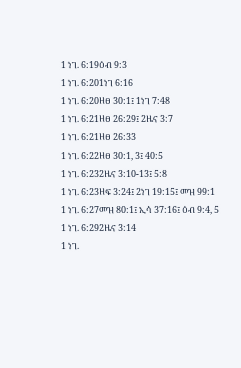1 ነገ. 6:19ዕብ 9:3
1 ነገ. 6:201ነገ 6:16
1 ነገ. 6:20ዘፀ 30:1፤ 1ነገ 7:48
1 ነገ. 6:21ዘፀ 26:29፤ 2ዜና 3:7
1 ነገ. 6:21ዘፀ 26:33
1 ነገ. 6:22ዘፀ 30:1, 3፤ 40:5
1 ነገ. 6:232ዜና 3:10-13፤ 5:8
1 ነገ. 6:23ዘፍ 3:24፤ 2ነገ 19:15፤ መዝ 99:1
1 ነገ. 6:27መዝ 80:1፤ ኢሳ 37:16፤ ዕብ 9:4, 5
1 ነገ. 6:292ዜና 3:14
1 ነገ.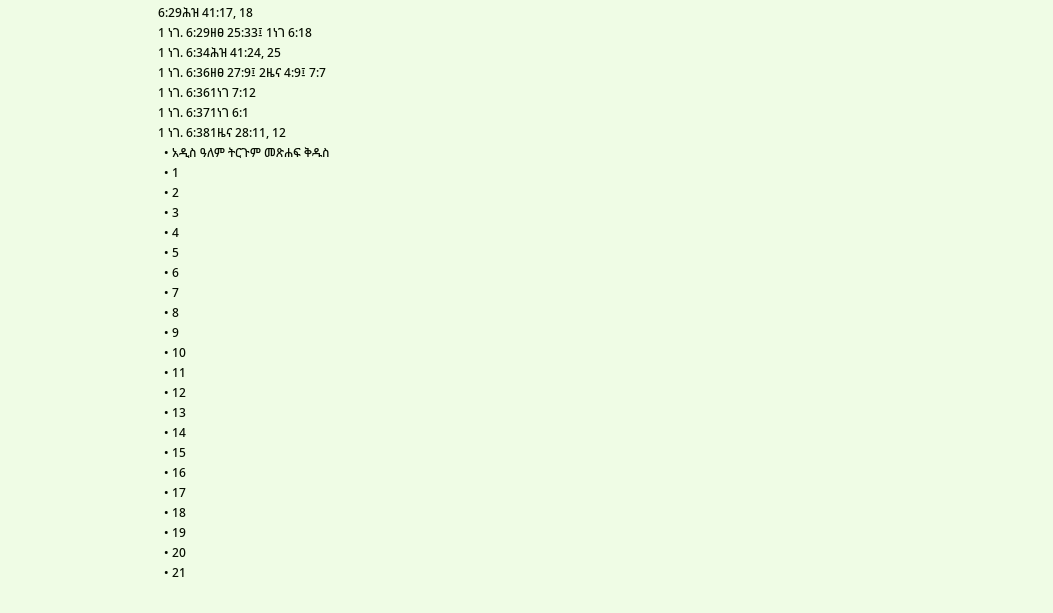6:29ሕዝ 41:17, 18
1 ነገ. 6:29ዘፀ 25:33፤ 1ነገ 6:18
1 ነገ. 6:34ሕዝ 41:24, 25
1 ነገ. 6:36ዘፀ 27:9፤ 2ዜና 4:9፤ 7:7
1 ነገ. 6:361ነገ 7:12
1 ነገ. 6:371ነገ 6:1
1 ነገ. 6:381ዜና 28:11, 12
  • አዲስ ዓለም ትርጉም መጽሐፍ ቅዱስ
  • 1
  • 2
  • 3
  • 4
  • 5
  • 6
  • 7
  • 8
  • 9
  • 10
  • 11
  • 12
  • 13
  • 14
  • 15
  • 16
  • 17
  • 18
  • 19
  • 20
  • 21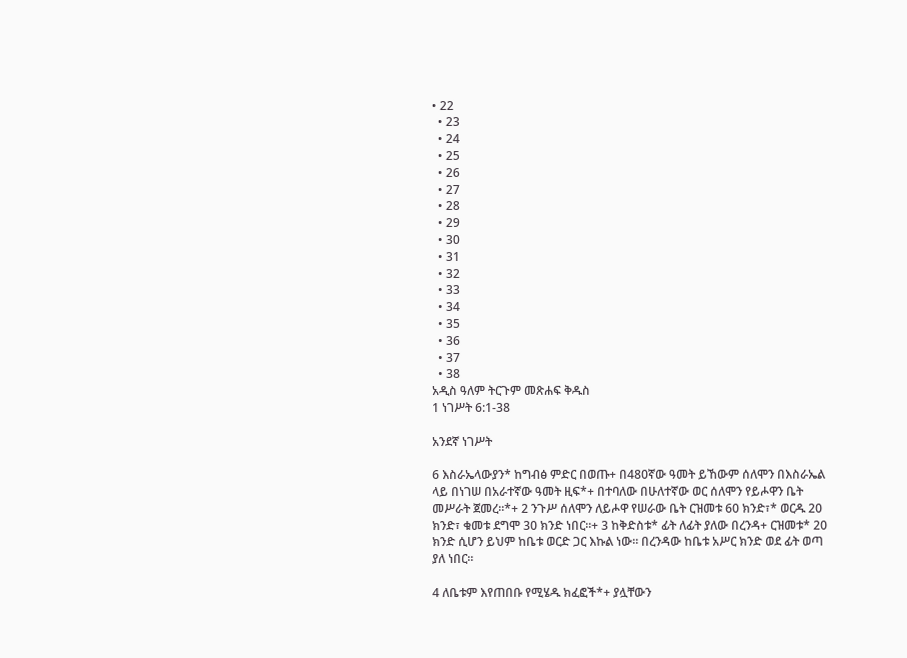• 22
  • 23
  • 24
  • 25
  • 26
  • 27
  • 28
  • 29
  • 30
  • 31
  • 32
  • 33
  • 34
  • 35
  • 36
  • 37
  • 38
አዲስ ዓለም ትርጉም መጽሐፍ ቅዱስ
1 ነገሥት 6:1-38

አንደኛ ነገሥት

6 እስራኤላውያን* ከግብፅ ምድር በወጡ+ በ480ኛው ዓመት ይኸውም ሰለሞን በእስራኤል ላይ በነገሠ በአራተኛው ዓመት ዚፍ*+ በተባለው በሁለተኛው ወር ሰለሞን የይሖዋን ቤት መሥራት ጀመረ።*+ 2 ንጉሥ ሰለሞን ለይሖዋ የሠራው ቤት ርዝመቱ 60 ክንድ፣* ወርዱ 20 ክንድ፣ ቁመቱ ደግሞ 30 ክንድ ነበር።+ 3 ከቅድስቱ* ፊት ለፊት ያለው በረንዳ+ ርዝመቱ* 20 ክንድ ሲሆን ይህም ከቤቱ ወርድ ጋር እኩል ነው። በረንዳው ከቤቱ አሥር ክንድ ወደ ፊት ወጣ ያለ ነበር።

4 ለቤቱም እየጠበቡ የሚሄዱ ክፈፎች*+ ያሏቸውን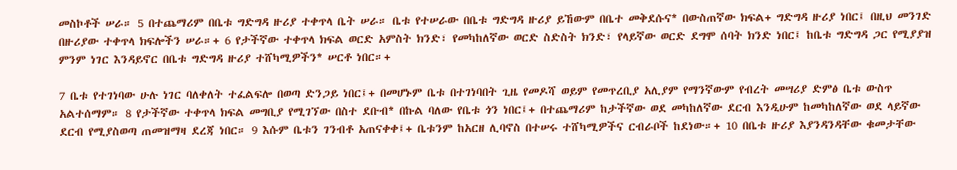መስኮቶች ሠራ። 5 በተጨማሪም በቤቱ ግድግዳ ዙሪያ ተቀጥላ ቤት ሠራ። ቤቱ የተሠራው በቤቱ ግድግዳ ዙሪያ ይኸውም በቤተ መቅደሱና* በውስጠኛው ክፍል+ ግድግዳ ዙሪያ ነበር፤ በዚህ መንገድ በዙሪያው ተቀጥላ ክፍሎችን ሠራ።+ 6 የታችኛው ተቀጥላ ክፍል ወርድ አምስት ክንድ፣ የመካከለኛው ወርድ ስድስት ክንድ፣ የላይኛው ወርድ ደግሞ ሰባት ክንድ ነበር፤ ከቤቱ ግድግዳ ጋር የሚያያዝ ምንም ነገር እንዳይኖር በቤቱ ግድግዳ ዙሪያ ተሸካሚዎችን* ሠርቶ ነበር።+

7 ቤቱ የተገነባው ሁሉ ነገር ባለቀለት ተፈልፍሎ በወጣ ድንጋይ ነበር፤+ በመሆኑም ቤቱ በተገነባበት ጊዜ የመዶሻ ወይም የመጥረቢያ አሊያም የማንኛውም የብረት መሣሪያ ድምፅ ቤቱ ውስጥ አልተሰማም። 8 የታችኛው ተቀጥላ ክፍል መግቢያ የሚገኘው በስተ ደቡብ* በኩል ባለው የቤቱ ጎን ነበር፤+ በተጨማሪም ከታችኛው ወደ መካከለኛው ደርብ እንዲሁም ከመካከለኛው ወደ ላይኛው ደርብ የሚያስወጣ ጠመዝማዛ ደረጃ ነበር። 9 እሱም ቤቱን ገንብቶ አጠናቀቀ፤+ ቤቱንም ከአርዘ ሊባኖስ በተሠሩ ተሸካሚዎችና ርብራቦች ከደነው።+ 10 በቤቱ ዙሪያ እያንዳንዳቸው ቁመታቸው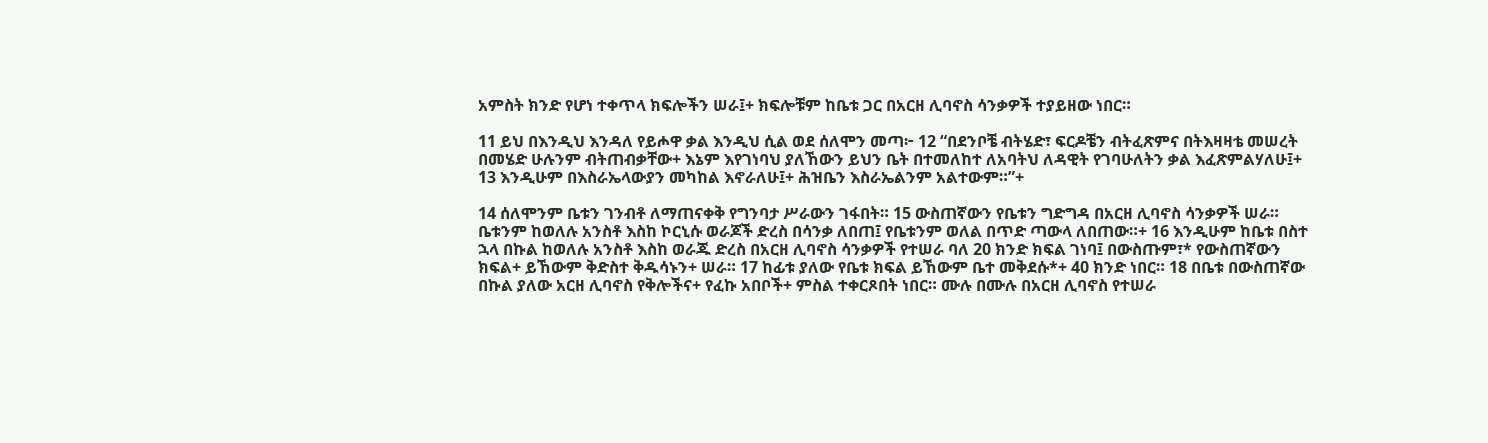አምስት ክንድ የሆነ ተቀጥላ ክፍሎችን ሠራ፤+ ክፍሎቹም ከቤቱ ጋር በአርዘ ሊባኖስ ሳንቃዎች ተያይዘው ነበር።

11 ይህ በእንዲህ እንዳለ የይሖዋ ቃል እንዲህ ሲል ወደ ሰለሞን መጣ፦ 12 “በደንቦቼ ብትሄድ፣ ፍርዶቼን ብትፈጽምና በትእዛዛቴ መሠረት በመሄድ ሁሉንም ብትጠብቃቸው+ እኔም እየገነባህ ያለኸውን ይህን ቤት በተመለከተ ለአባትህ ለዳዊት የገባሁለትን ቃል እፈጽምልሃለሁ፤+ 13 እንዲሁም በእስራኤላውያን መካከል እኖራለሁ፤+ ሕዝቤን እስራኤልንም አልተውም።”+

14 ሰለሞንም ቤቱን ገንብቶ ለማጠናቀቅ የግንባታ ሥራውን ገፋበት። 15 ውስጠኛውን የቤቱን ግድግዳ በአርዘ ሊባኖስ ሳንቃዎች ሠራ። ቤቱንም ከወለሉ አንስቶ እስከ ኮርኒሱ ወራጆች ድረስ በሳንቃ ለበጠ፤ የቤቱንም ወለል በጥድ ጣውላ ለበጠው።+ 16 እንዲሁም ከቤቱ በስተ ኋላ በኩል ከወለሉ አንስቶ እስከ ወራጁ ድረስ በአርዘ ሊባኖስ ሳንቃዎች የተሠራ ባለ 20 ክንድ ክፍል ገነባ፤ በውስጡም፣* የውስጠኛውን ክፍል+ ይኸውም ቅድስተ ቅዱሳኑን+ ሠራ። 17 ከፊቱ ያለው የቤቱ ክፍል ይኸውም ቤተ መቅደሱ*+ 40 ክንድ ነበር። 18 በቤቱ በውስጠኛው በኩል ያለው አርዘ ሊባኖስ የቅሎችና+ የፈኩ አበቦች+ ምስል ተቀርጾበት ነበር። ሙሉ በሙሉ በአርዘ ሊባኖስ የተሠራ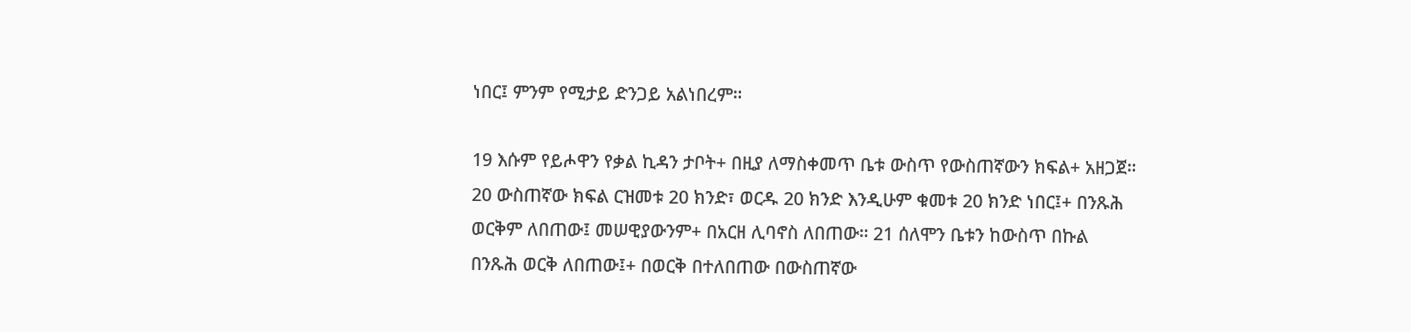ነበር፤ ምንም የሚታይ ድንጋይ አልነበረም።

19 እሱም የይሖዋን የቃል ኪዳን ታቦት+ በዚያ ለማስቀመጥ ቤቱ ውስጥ የውስጠኛውን ክፍል+ አዘጋጀ። 20 ውስጠኛው ክፍል ርዝመቱ 20 ክንድ፣ ወርዱ 20 ክንድ እንዲሁም ቁመቱ 20 ክንድ ነበር፤+ በንጹሕ ወርቅም ለበጠው፤ መሠዊያውንም+ በአርዘ ሊባኖስ ለበጠው። 21 ሰለሞን ቤቱን ከውስጥ በኩል በንጹሕ ወርቅ ለበጠው፤+ በወርቅ በተለበጠው በውስጠኛው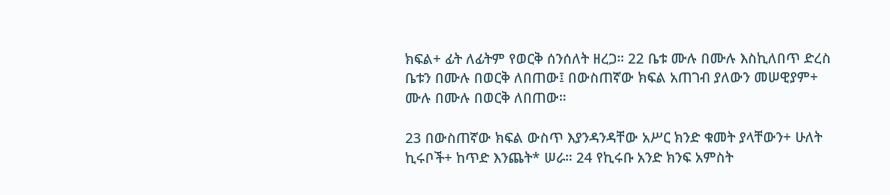ክፍል+ ፊት ለፊትም የወርቅ ሰንሰለት ዘረጋ። 22 ቤቱ ሙሉ በሙሉ እስኪለበጥ ድረስ ቤቱን በሙሉ በወርቅ ለበጠው፤ በውስጠኛው ክፍል አጠገብ ያለውን መሠዊያም+ ሙሉ በሙሉ በወርቅ ለበጠው።

23 በውስጠኛው ክፍል ውስጥ እያንዳንዳቸው አሥር ክንድ ቁመት ያላቸውን+ ሁለት ኪሩቦች+ ከጥድ እንጨት* ሠራ። 24 የኪሩቡ አንድ ክንፍ አምስት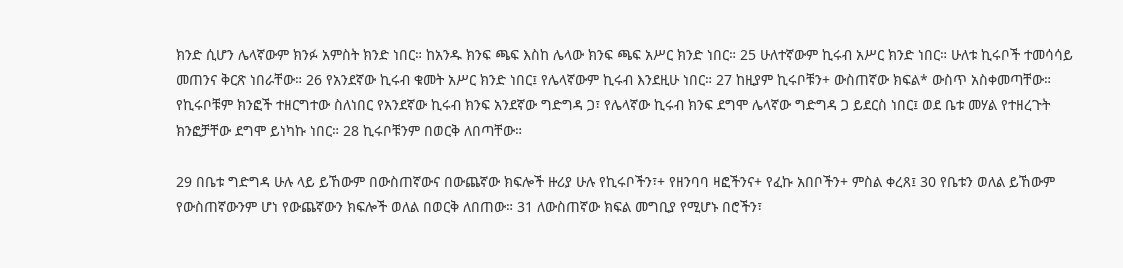ክንድ ሲሆን ሌላኛውም ክንፉ አምስት ክንድ ነበር። ከአንዱ ክንፍ ጫፍ እስከ ሌላው ክንፍ ጫፍ አሥር ክንድ ነበር። 25 ሁለተኛውም ኪሩብ አሥር ክንድ ነበር። ሁለቱ ኪሩቦች ተመሳሳይ መጠንና ቅርጽ ነበራቸው። 26 የአንደኛው ኪሩብ ቁመት አሥር ክንድ ነበር፤ የሌላኛውም ኪሩብ እንደዚሁ ነበር። 27 ከዚያም ኪሩቦቹን+ ውስጠኛው ክፍል* ውስጥ አስቀመጣቸው። የኪሩቦቹም ክንፎች ተዘርግተው ስለነበር የአንደኛው ኪሩብ ክንፍ አንደኛው ግድግዳ ጋ፣ የሌላኛው ኪሩብ ክንፍ ደግሞ ሌላኛው ግድግዳ ጋ ይደርስ ነበር፤ ወደ ቤቱ መሃል የተዘረጉት ክንፎቻቸው ደግሞ ይነካኩ ነበር። 28 ኪሩቦቹንም በወርቅ ለበጣቸው።

29 በቤቱ ግድግዳ ሁሉ ላይ ይኸውም በውስጠኛውና በውጨኛው ክፍሎች ዙሪያ ሁሉ የኪሩቦችን፣+ የዘንባባ ዛፎችንና+ የፈኩ አበቦችን+ ምስል ቀረጸ፤ 30 የቤቱን ወለል ይኸውም የውስጠኛውንም ሆነ የውጨኛውን ክፍሎች ወለል በወርቅ ለበጠው። 31 ለውስጠኛው ክፍል መግቢያ የሚሆኑ በሮችን፣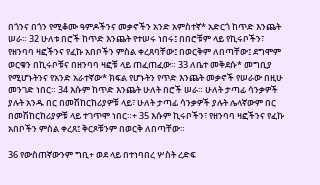በጎንና በጎን የሚቆሙ ዓምዶችንና መቃኖችን አንድ አምስተኛ* አድርጎ ከጥድ እንጨት ሠራ። 32 ሁለቱ በሮች ከጥድ እንጨት የተሠሩ ነበሩ፤ በበሮቹም ላይ የኪሩቦችን፣ የዘንባባ ዛፎችንና የፈኩ አበቦችን ምስል ቀረጸባቸው፤ በወርቅም ለበጣቸው፤ ደግሞም ወርቁን በኪሩቦቹና በዘንባባ ዛፎቹ ላይ ጠፈጠፈው። 33 ለቤተ መቅደሱ* መግቢያ የሚሆኑትንና የአንድ አራተኛው* ክፍል የሆኑትን የጥድ እንጨት መቃኖች የሠራው በዚሁ መንገድ ነበር። 34 እሱም ከጥድ እንጨት ሁለት በሮች ሠራ። ሁለት ታጣፊ ሳንቃዎች ያሉት አንዱ በር በመሽከርከሪያዎቹ ላይ፣ ሁለት ታጣፊ ሳንቃዎች ያሉት ሌላኛውም በር በመሽከርከሪያዎቹ ላይ ተገጥሞ ነበር።+ 35 እሱም ኪሩቦችን፣ የዘንባባ ዛፎችንና የፈኩ አበቦችን ምስል ቀረጸ፤ ቅርጾቹንም በወርቅ ለበጣቸው።

36 የውስጠኛውንም ግቢ+ ወደ ላይ በተነባበረ ሦስት ረድፍ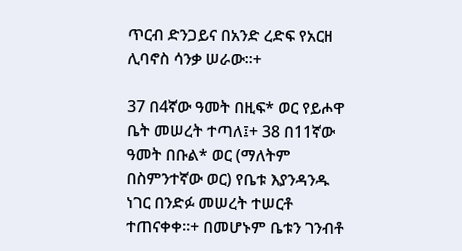ጥርብ ድንጋይና በአንድ ረድፍ የአርዘ ሊባኖስ ሳንቃ ሠራው።+

37 በ4ኛው ዓመት በዚፍ* ወር የይሖዋ ቤት መሠረት ተጣለ፤+ 38 በ11ኛው ዓመት በቡል* ወር (ማለትም በስምንተኛው ወር) የቤቱ እያንዳንዱ ነገር በንድፉ መሠረት ተሠርቶ ተጠናቀቀ።+ በመሆኑም ቤቱን ገንብቶ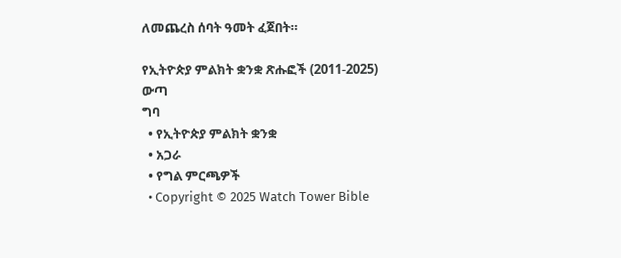ለመጨረስ ሰባት ዓመት ፈጀበት።

የኢትዮጵያ ምልክት ቋንቋ ጽሑፎች (2011-2025)
ውጣ
ግባ
  • የኢትዮጵያ ምልክት ቋንቋ
  • አጋራ
  • የግል ምርጫዎች
  • Copyright © 2025 Watch Tower Bible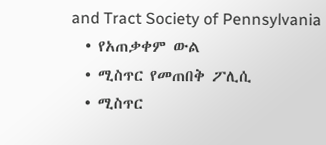and Tract Society of Pennsylvania
  • የአጠቃቀም ውል
  • ሚስጥር የመጠበቅ ፖሊሲ
  • ሚስጥር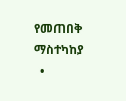የመጠበቅ ማስተካከያ
  •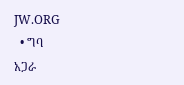JW.ORG
  • ግባ
አጋራ